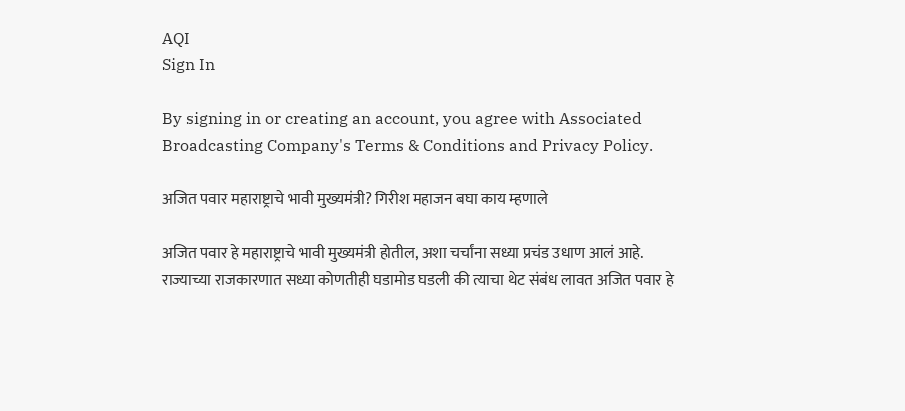AQI
Sign In

By signing in or creating an account, you agree with Associated Broadcasting Company's Terms & Conditions and Privacy Policy.

अजित पवार महाराष्ट्राचे भावी मुख्यमंत्री? गिरीश महाजन बघा काय म्हणाले

अजित पवार हे महाराष्ट्राचे भावी मुख्यमंत्री होतील, अशा चर्चांना सध्या प्रचंड उधाण आलं आहे. राज्याच्या राजकारणात सध्या कोणतीही घडामोड घडली की त्याचा थेट संबंध लावत अजित पवार हे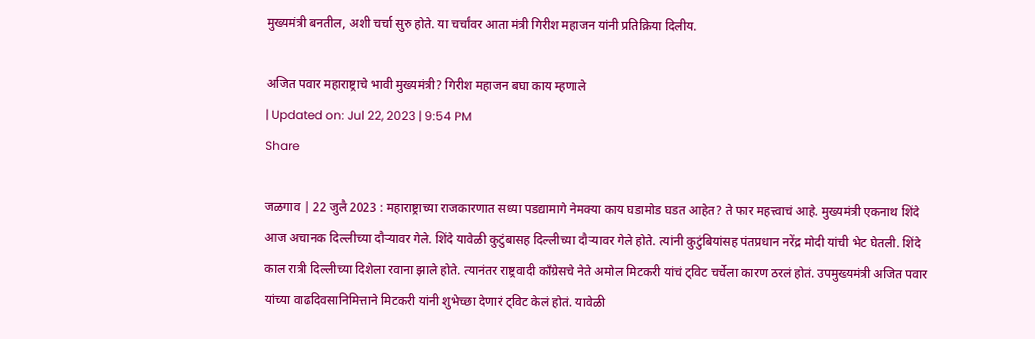मुख्यमंत्री बनतील, अशी चर्चा सुरु होते. या चर्चांवर आता मंत्री गिरीश महाजन यांनी प्रतिक्रिया दिलीय.

अजित पवार महाराष्ट्राचे भावी मुख्यमंत्री? गिरीश महाजन बघा काय म्हणाले
| Updated on: Jul 22, 2023 | 9:54 PM
Share

जळगाव | 22 जुलै 2023 : महाराष्ट्राच्या राजकारणात सध्या पडद्यामागे नेमक्या काय घडामोड घडत आहेत? ते फार महत्त्वाचं आहे. मुख्यमंत्री एकनाथ शिंदे आज अचानक दिल्लीच्या दौऱ्यावर गेले. शिंदे यावेळी कुटुंबासह दिल्लीच्या दौऱ्यावर गेले होते. त्यांनी कुटुंबियांसह पंतप्रधान नरेंद्र मोदी यांची भेट घेतली. शिंदे काल रात्री दिल्लीच्या दिशेला रवाना झाले होते. त्यानंतर राष्ट्रवादी काँग्रेसचे नेते अमोल मिटकरी यांचं ट्विट चर्चेला कारण ठरलं होतं. उपमुख्यमंत्री अजित पवार यांच्या वाढदिवसानिमित्ताने मिटकरी यांनी शुभेच्छा देणारं ट्विट केलं होतं. यावेळी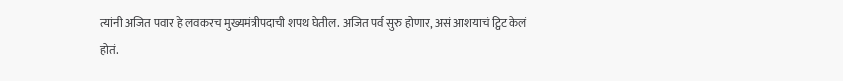त्यांनी अजित पवार हे लवकरच मुख्यमंत्रीपदाची शपथ घेतील. अजित पर्व सुरु होणार, असं आशयाचं ट्विट केलं होतं.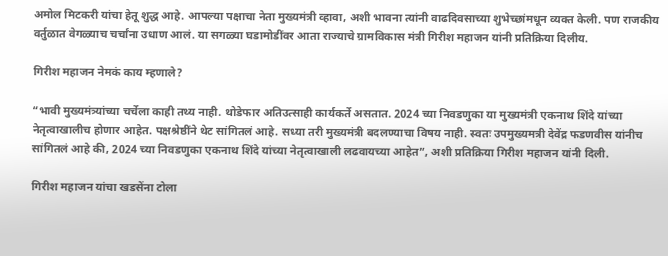अमोल मिटकरी यांचा हेतू शुद्ध आहे. आपल्या पक्षाचा नेता मुख्यमंत्री व्हावा, अशी भावना त्यांनी वाढदिवसाच्या शुभेच्छांमधून व्यक्त केली. पण राजकीय वर्तुळात वेगळ्याच चर्चांना उधाण आलं. या सगळ्या घडामोडींवर आता राज्याचे ग्रामविकास मंत्री गिरीश महाजन यांनी प्रतिक्रिया दिलीय.

गिरीश महाजन नेमकं काय म्हणाले?

“भावी मुख्यमंत्र्यांच्या चर्चेला काही तथ्य नाही. थोडेफार अतिउत्साही कार्यकर्ते असतात. 2024 च्या निवडणुका या मुख्यमंत्री एकनाथ शिंदे यांच्या नेतृत्वाखालीच होणार आहेत. पक्षश्रेष्ठींने थेट सांगितलं आहे. सध्या तरी मुख्यमंत्री बदलण्याचा विषय नाही. स्वतः उपमुख्यमत्री देवेंद्र फडणवीस यांनीच सांगितलं आहे की, 2024 च्या निवडणुका एकनाथ शिंदे यांच्या नेतृत्वाखाली लढवायच्या आहेत”, अशी प्रतिक्रिया गिरीश महाजन यांनी दिली.

गिरीश महाजन यांचा खडसेंना टोला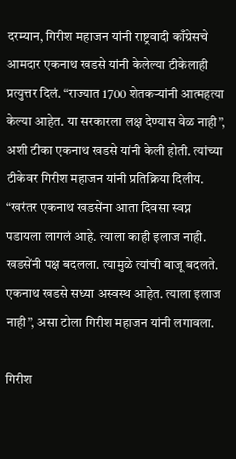दरम्यान, गिरीश महाजन यांनी राष्ट्रवादी काँग्रेसचे आमदार एकनाथ खडसे यांनी केलेल्या टीकेलाही प्रत्युत्तर दिलं. “राज्यात 1700 शेतकऱ्यांनी आत्महत्या केल्या आहेत. या सरकारला लक्ष देण्यास वेळ नाही”, अशी टीका एकनाथ खडसे यांनी केली होती. त्यांच्या टीकेवर गिरीश महाजन यांनी प्रतिक्रिया दिलीय. “खरंतर एकनाथ खडसेंना आता दिवसा स्वप्न पडायला लागलं आहे. त्याला काही इलाज नाही. खडसेंनी पक्ष बदलला. त्यामुळे त्यांची बाजू बदलते. एकनाथ खडसे सध्या अस्वस्थ आहेत. त्याला इलाज नाही”, असा टोला गिरीश महाजन यांनी लगावला.

गिरीश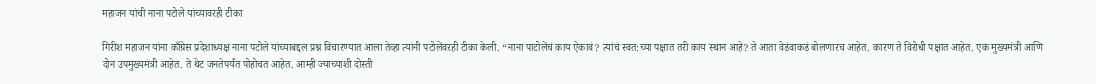महाजन यांची नाना पटोले यांच्यावरही टीका

गिरीश महाजन यांना काँग्रेस प्रदेशाध्यक्ष नाना पटोले यांच्याबद्दल प्रश्न विचारण्यात आला तेव्हा त्यांनी पटोलेंवरही टीका केली. “नाना पाटोलेंचं काय ऐकावं? त्यांचं स्वत:च्या पक्षात तरी काय स्थान आहे? ते आता वेडंवाकडं बोलणारच आहेत. कारण ते विरोधी पक्षात आहेत. एक मुख्यमंत्री आणि दोन उपमुख्यमंत्री आहेत. ते थेट जनतेपर्यंत पोहोचत आहेत. आम्ही ज्याच्याशी दोस्ती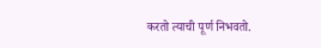करतो त्याची पूर्ण निभवतो.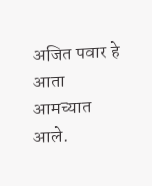अजित पवार हे आता आमच्यात आले.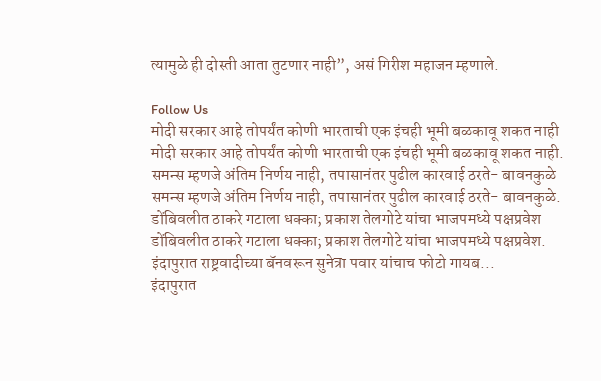त्यामुळे ही दोस्ती आता तुटणार नाही”, असं गिरीश महाजन म्हणाले.

Follow Us
मोदी सरकार आहे तोपर्यंत कोणी भारताची एक इंचही भूमी बळकावू शकत नाही
मोदी सरकार आहे तोपर्यंत कोणी भारताची एक इंचही भूमी बळकावू शकत नाही.
समन्स म्हणजे अंतिम निर्णय नाही, तपासानंतर पुढील कारवाई ठरते- बावनकुळे
समन्स म्हणजे अंतिम निर्णय नाही, तपासानंतर पुढील कारवाई ठरते- बावनकुळे.
डोंबिवलीत ठाकरे गटाला धक्का; प्रकाश तेलगोटे यांचा भाजपमध्ये पक्षप्रवेश
डोंबिवलीत ठाकरे गटाला धक्का; प्रकाश तेलगोटे यांचा भाजपमध्ये पक्षप्रवेश.
इंदापुरात राष्ट्रवादीच्या बॅनवरून सुनेत्रा पवार यांचाच फोटो गायब...
इंदापुरात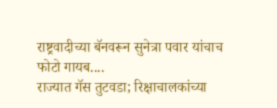राष्ट्रवादीच्या बॅनवरून सुनेत्रा पवार यांचाच फोटो गायब....
राज्यात गॅस तुटवडा; रिक्षाचालकांच्या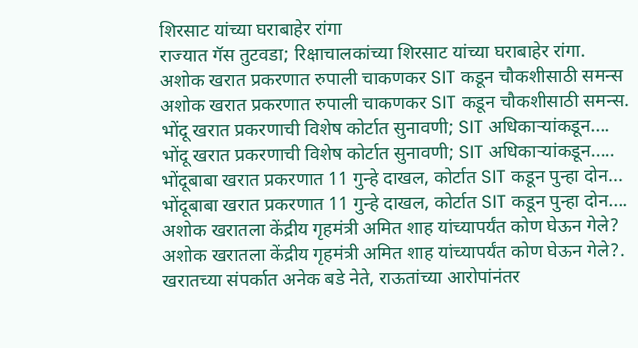शिरसाट यांच्या घराबाहेर रांगा
राज्यात गॅस तुटवडा; रिक्षाचालकांच्या शिरसाट यांच्या घराबाहेर रांगा.
अशोक खरात प्रकरणात रुपाली चाकणकर SIT कडून चौकशीसाठी समन्स
अशोक खरात प्रकरणात रुपाली चाकणकर SIT कडून चौकशीसाठी समन्स.
भोंदू खरात प्रकरणाची विशेष कोर्टात सुनावणी; SIT अधिकाऱ्यांकडून....
भोंदू खरात प्रकरणाची विशेष कोर्टात सुनावणी; SIT अधिकाऱ्यांकडून.....
भोंदूबाबा खरात प्रकरणात 11 गुन्हे दाखल, कोर्टात SIT कडून पुन्हा दोन...
भोंदूबाबा खरात प्रकरणात 11 गुन्हे दाखल, कोर्टात SIT कडून पुन्हा दोन....
अशोक खरातला केंद्रीय गृहमंत्री अमित शाह यांच्यापर्यंत कोण घेऊन गेले?
अशोक खरातला केंद्रीय गृहमंत्री अमित शाह यांच्यापर्यंत कोण घेऊन गेले?.
खरातच्या संपर्कात अनेक बडे नेते, राऊतांच्या आरोपांनंतर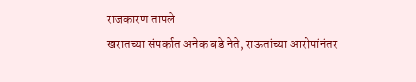राजकारण तापले
खरातच्या संपर्कात अनेक बडे नेते, राऊतांच्या आरोपांनंतर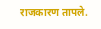राजकारण तापले.